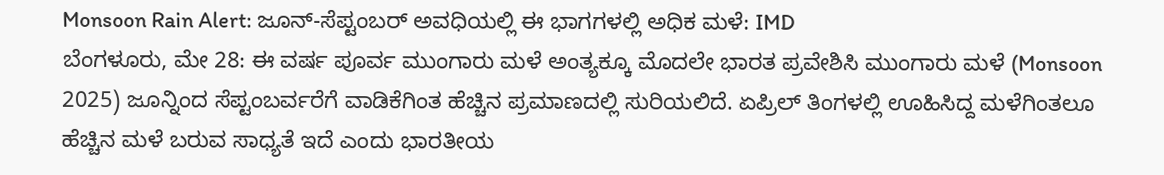Monsoon Rain Alert: ಜೂನ್-ಸೆಪ್ಟಂಬರ್ ಅವಧಿಯಲ್ಲಿ ಈ ಭಾಗಗಳಲ್ಲಿ ಅಧಿಕ ಮಳೆ: IMD
ಬೆಂಗಳೂರು, ಮೇ 28: ಈ ವರ್ಷ ಪೂರ್ವ ಮುಂಗಾರು ಮಳೆ ಅಂತ್ಯಕ್ಕೂ ಮೊದಲೇ ಭಾರತ ಪ್ರವೇಶಿಸಿ ಮುಂಗಾರು ಮಳೆ (Monsoon 2025) ಜೂನ್ನಿಂದ ಸೆಪ್ಟಂಬರ್ವರೆಗೆ ವಾಡಿಕೆಗಿಂತ ಹೆಚ್ಚಿನ ಪ್ರಮಾಣದಲ್ಲಿ ಸುರಿಯಲಿದೆ. ಏಪ್ರಿಲ್ ತಿಂಗಳಲ್ಲಿ ಊಹಿಸಿದ್ದ ಮಳೆಗಿಂತಲೂ ಹೆಚ್ಚಿನ ಮಳೆ ಬರುವ ಸಾಧ್ಯತೆ ಇದೆ ಎಂದು ಭಾರತೀಯ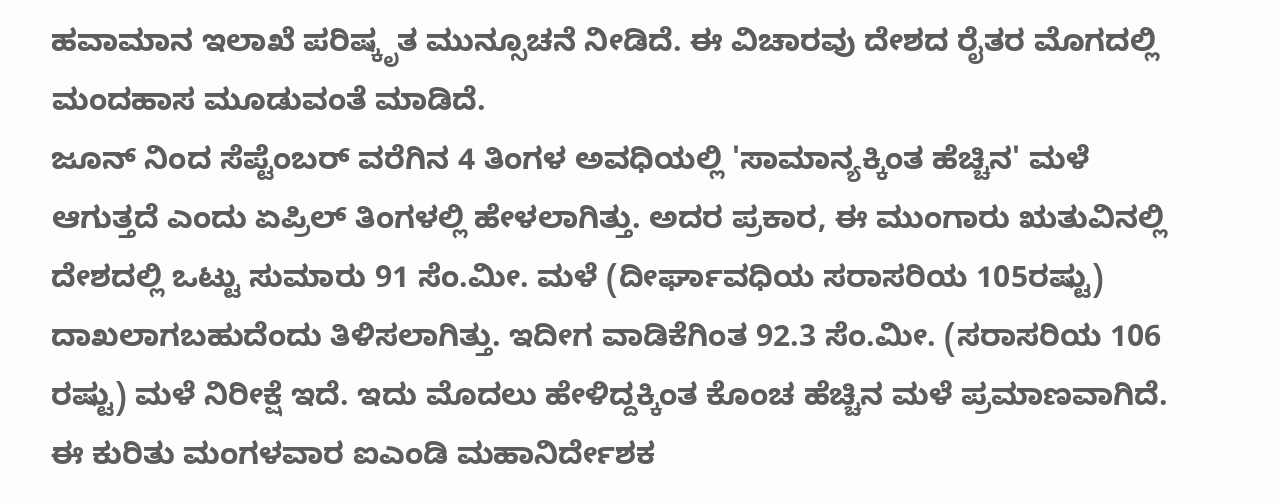ಹವಾಮಾನ ಇಲಾಖೆ ಪರಿಷ್ಕೃತ ಮುನ್ಸೂಚನೆ ನೀಡಿದೆ. ಈ ವಿಚಾರವು ದೇಶದ ರೈತರ ಮೊಗದಲ್ಲಿ ಮಂದಹಾಸ ಮೂಡುವಂತೆ ಮಾಡಿದೆ.
ಜೂನ್ ನಿಂದ ಸೆಪ್ಟೆಂಬರ್ ವರೆಗಿನ 4 ತಿಂಗಳ ಅವಧಿಯಲ್ಲಿ 'ಸಾಮಾನ್ಯಕ್ಕಿಂತ ಹೆಚ್ಚಿನ' ಮಳೆ ಆಗುತ್ತದೆ ಎಂದು ಏಪ್ರಿಲ್ ತಿಂಗಳಲ್ಲಿ ಹೇಳಲಾಗಿತ್ತು. ಅದರ ಪ್ರಕಾರ, ಈ ಮುಂಗಾರು ಋತುವಿನಲ್ಲಿ ದೇಶದಲ್ಲಿ ಒಟ್ಟು ಸುಮಾರು 91 ಸೆಂ.ಮೀ. ಮಳೆ (ದೀರ್ಘಾವಧಿಯ ಸರಾಸರಿಯ 105ರಷ್ಟು) ದಾಖಲಾಗಬಹುದೆಂದು ತಿಳಿಸಲಾಗಿತ್ತು. ಇದೀಗ ವಾಡಿಕೆಗಿಂತ 92.3 ಸೆಂ.ಮೀ. (ಸರಾಸರಿಯ 106 ರಷ್ಟು) ಮಳೆ ನಿರೀಕ್ಷೆ ಇದೆ. ಇದು ಮೊದಲು ಹೇಳಿದ್ದಕ್ಕಿಂತ ಕೊಂಚ ಹೆಚ್ಚಿನ ಮಳೆ ಪ್ರಮಾಣವಾಗಿದೆ. ಈ ಕುರಿತು ಮಂಗಳವಾರ ಐಎಂಡಿ ಮಹಾನಿರ್ದೇಶಕ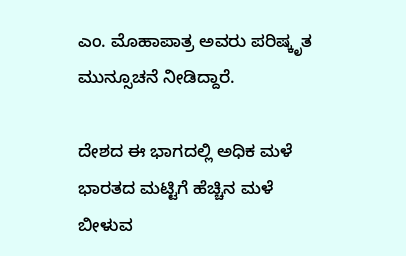ಎಂ. ಮೊಹಾಪಾತ್ರ ಅವರು ಪರಿಷ್ಕೃತ ಮುನ್ಸೂಚನೆ ನೀಡಿದ್ದಾರೆ.

ದೇಶದ ಈ ಭಾಗದಲ್ಲಿ ಅಧಿಕ ಮಳೆ
ಭಾರತದ ಮಟ್ಟಿಗೆ ಹೆಚ್ಚಿನ ಮಳೆ ಬೀಳುವ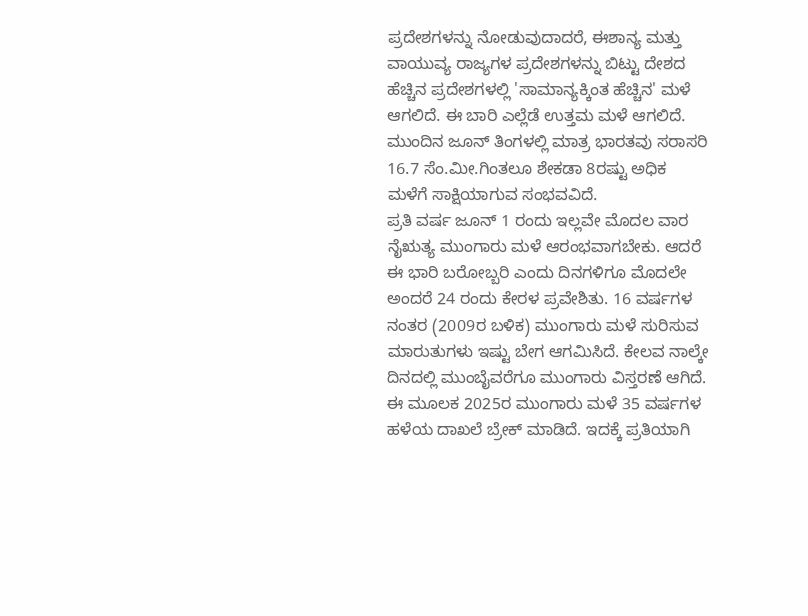ಪ್ರದೇಶಗಳನ್ನು ನೋಡುವುದಾದರೆ, ಈಶಾನ್ಯ ಮತ್ತು ವಾಯುವ್ಯ ರಾಜ್ಯಗಳ ಪ್ರದೇಶಗಳನ್ನು ಬಿಟ್ಟು ದೇಶದ ಹೆಚ್ಚಿನ ಪ್ರದೇಶಗಳಲ್ಲಿ 'ಸಾಮಾನ್ಯಕ್ಕಿಂತ ಹೆಚ್ಚಿನ' ಮಳೆ ಆಗಲಿದೆ. ಈ ಬಾರಿ ಎಲ್ಲೆಡೆ ಉತ್ತಮ ಮಳೆ ಆಗಲಿದೆ. ಮುಂದಿನ ಜೂನ್ ತಿಂಗಳಲ್ಲಿ ಮಾತ್ರ ಭಾರತವು ಸರಾಸರಿ 16.7 ಸೆಂ.ಮೀ.ಗಿಂತಲೂ ಶೇಕಡಾ 8ರಷ್ಟು ಅಧಿಕ ಮಳೆಗೆ ಸಾಕ್ಷಿಯಾಗುವ ಸಂಭವವಿದೆ.
ಪ್ರತಿ ವರ್ಷ ಜೂನ್ 1 ರಂದು ಇಲ್ಲವೇ ಮೊದಲ ವಾರ ನೈಋತ್ಯ ಮುಂಗಾರು ಮಳೆ ಆರಂಭವಾಗಬೇಕು. ಆದರೆ ಈ ಭಾರಿ ಬರೋಬ್ಬರಿ ಎಂದು ದಿನಗಳಿಗೂ ಮೊದಲೇ ಅಂದರೆ 24 ರಂದು ಕೇರಳ ಪ್ರವೇಶಿತು. 16 ವರ್ಷಗಳ ನಂತರ (2009ರ ಬಳಿಕ) ಮುಂಗಾರು ಮಳೆ ಸುರಿಸುವ ಮಾರುತುಗಳು ಇಷ್ಟು ಬೇಗ ಆಗಮಿಸಿದೆ. ಕೇಲವ ನಾಲ್ಕೇ ದಿನದಲ್ಲಿ ಮುಂಬೈವರೆಗೂ ಮುಂಗಾರು ವಿಸ್ತರಣೆ ಆಗಿದೆ. ಈ ಮೂಲಕ 2025ರ ಮುಂಗಾರು ಮಳೆ 35 ವರ್ಷಗಳ ಹಳೆಯ ದಾಖಲೆ ಬ್ರೇಕ್ ಮಾಡಿದೆ. ಇದಕ್ಕೆ ಪ್ರತಿಯಾಗಿ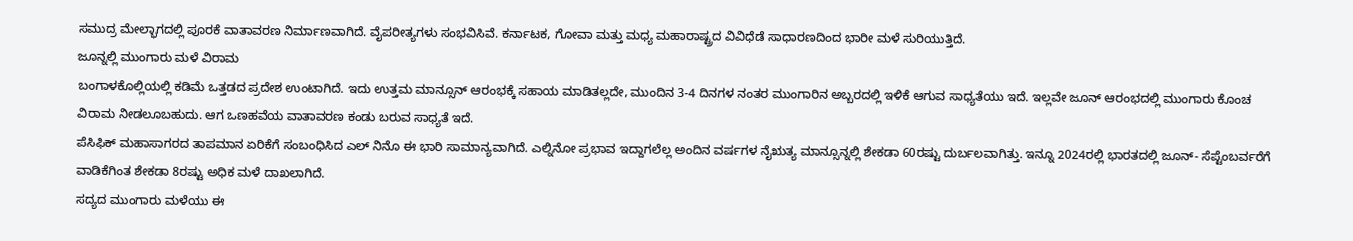ಸಮುದ್ರ ಮೇಲ್ಭಾಗದಲ್ಲಿ ಪೂರಕೆ ವಾತಾವರಣ ನಿರ್ಮಾಣವಾಗಿದೆ. ವೈಪರೀತ್ಯಗಳು ಸಂಭವಿಸಿವೆ. ಕರ್ನಾಟಕ, ಗೋವಾ ಮತ್ತು ಮಧ್ಯ ಮಹಾರಾಷ್ಟ್ರದ ವಿವಿಧೆಡೆ ಸಾಧಾರಣದಿಂದ ಭಾರೀ ಮಳೆ ಸುರಿಯುತ್ತಿದೆ.
ಜೂನ್ನಲ್ಲಿ ಮುಂಗಾರು ಮಳೆ ವಿರಾಮ
ಬಂಗಾಳಕೊಲ್ಲಿಯಲ್ಲಿ ಕಡಿಮೆ ಒತ್ತಡದ ಪ್ರದೇಶ ಉಂಟಾಗಿದೆ. ಇದು ಉತ್ತಮ ಮಾನ್ಸೂನ್ ಆರಂಭಕ್ಕೆ ಸಹಾಯ ಮಾಡಿತಲ್ಲದೇ, ಮುಂದಿನ 3-4 ದಿನಗಳ ನಂತರ ಮುಂಗಾರಿನ ಅಬ್ಬರದಲ್ಲಿ ಇಳಿಕೆ ಆಗುವ ಸಾಧ್ಯತೆಯು ಇದೆ. ಇಲ್ಲವೇ ಜೂನ್ ಆರಂಭದಲ್ಲಿ ಮುಂಗಾರು ಕೊಂಚ ವಿರಾಮ ನೀಡಲೂಬಹುದು. ಆಗ ಒಣಹವೆಯ ವಾತಾವರಣ ಕಂಡು ಬರುವ ಸಾಧ್ಯತೆ ಇದೆ.
ಪೆಸಿಫಿಕ್ ಮಹಾಸಾಗರದ ತಾಪಮಾನ ಏರಿಕೆಗೆ ಸಂಬಂಧಿಸಿದ ಎಲ್ ನಿನೊ ಈ ಭಾರಿ ಸಾಮಾನ್ಯವಾಗಿದೆ. ಎಲ್ನಿನೋ ಪ್ರಭಾವ ಇದ್ದಾಗಲೆಲ್ಲ ಅಂದಿನ ವರ್ಷಗಳ ನೈಋತ್ಯ ಮಾನ್ಸೂನ್ನಲ್ಲಿ ಶೇಕಡಾ 60ರಷ್ಟು ದುರ್ಬಲವಾಗಿತ್ತು. ಇನ್ನೂ 2024ರಲ್ಲಿ ಭಾರತದಲ್ಲಿ ಜೂನ್- ಸೆಪ್ಟೆಂಬರ್ವರೆಗೆ ವಾಡಿಕೆಗಿಂತ ಶೇಕಡಾ 8ರಷ್ಟು ಅಧಿಕ ಮಳೆ ದಾಖಲಾಗಿದೆ.
ಸದ್ಯದ ಮುಂಗಾರು ಮಳೆಯು ಈ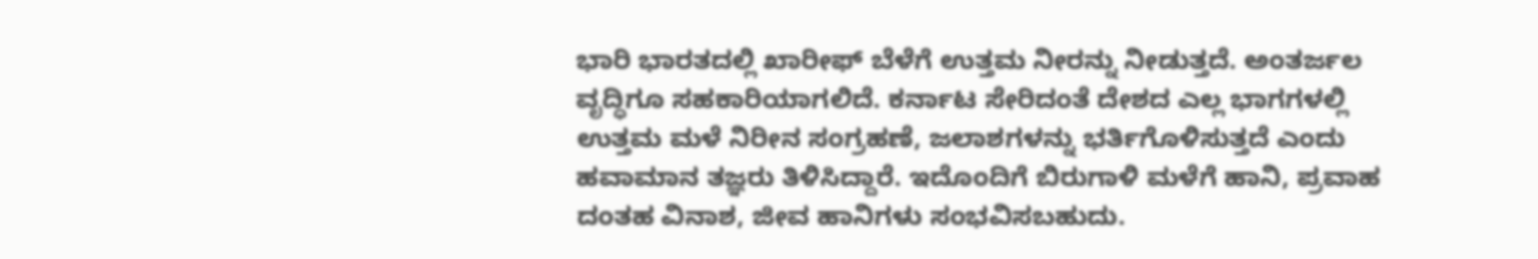ಭಾರಿ ಭಾರತದಲ್ಲಿ ಖಾರೀಫ್ ಬೆಳೆಗೆ ಉತ್ತಮ ನೀರನ್ನು ನೀಡುತ್ತದೆ. ಅಂತರ್ಜಲ ವೃದ್ಧಿಗೂ ಸಹಕಾರಿಯಾಗಲಿದೆ. ಕರ್ನಾಟ ಸೇರಿದಂತೆ ದೇಶದ ಎಲ್ಲ ಭಾಗಗಳಲ್ಲಿ ಉತ್ತಮ ಮಳೆ ನಿರೀನ ಸಂಗ್ರಹಣೆ, ಜಲಾಶಗಳನ್ನು ಭರ್ತಿಗೊಳಿಸುತ್ತದೆ ಎಂದು ಹವಾಮಾನ ತಜ್ಞರು ತಿಳಿಸಿದ್ದಾರೆ. ಇದೊಂದಿಗೆ ಬಿರುಗಾಳಿ ಮಳೆಗೆ ಹಾನಿ, ಪ್ರವಾಹ ದಂತಹ ವಿನಾಶ, ಜೀವ ಹಾನಿಗಳು ಸಂಭವಿಸಬಹುದು.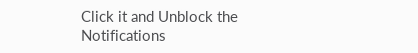Click it and Unblock the Notifications